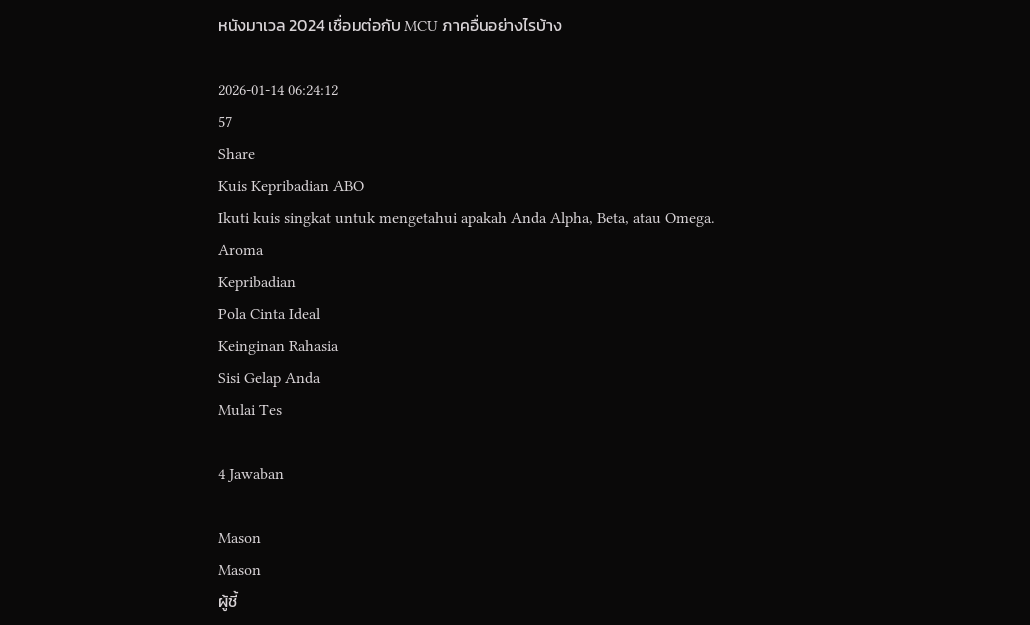หนังมาเวล 2024 เชื่อมต่อกับ MCU ภาคอื่นอย่างไรบ้าง

2026-01-14 06:24:12
57
Share
Kuis Kepribadian ABO
Ikuti kuis singkat untuk mengetahui apakah Anda Alpha, Beta, atau Omega.
Aroma
Kepribadian
Pola Cinta Ideal
Keinginan Rahasia
Sisi Gelap Anda
Mulai Tes

4 Jawaban

Mason
Mason
ผู้ชี้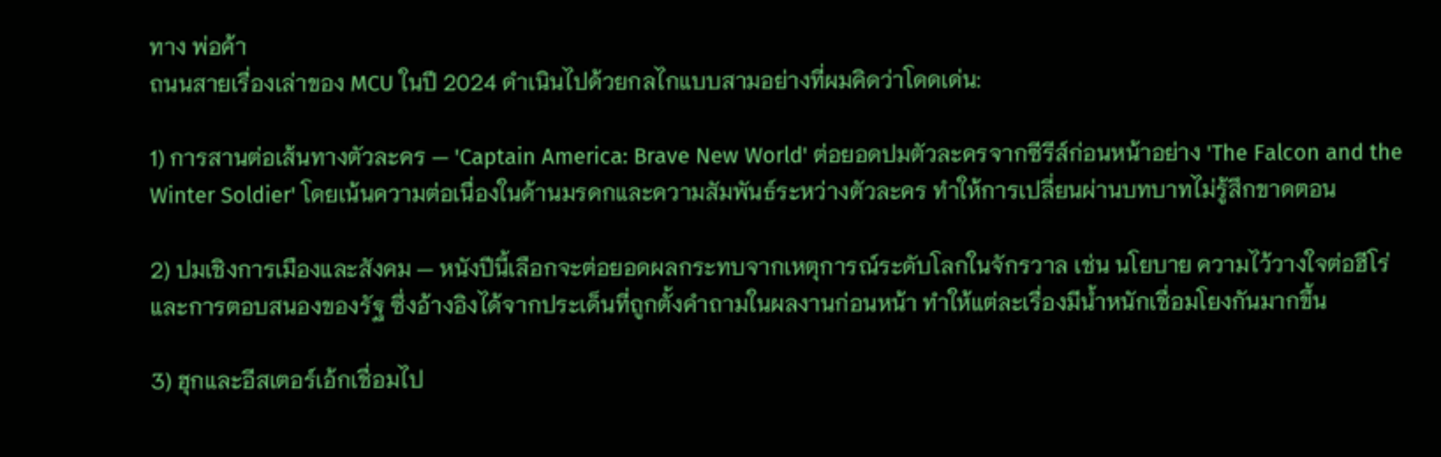ทาง พ่อค้า
ถนนสายเรื่องเล่าของ MCU ในปี 2024 ดำเนินไปด้วยกลไกแบบสามอย่างที่ผมคิดว่าโดดเด่น:

1) การสานต่อเส้นทางตัวละคร — 'Captain America: Brave New World' ต่อยอดปมตัวละครจากซีรีส์ก่อนหน้าอย่าง 'The Falcon and the Winter Soldier' โดยเน้นความต่อเนื่องในด้านมรดกและความสัมพันธ์ระหว่างตัวละคร ทำให้การเปลี่ยนผ่านบทบาทไม่รู้สึกขาดตอน

2) ปมเชิงการเมืองและสังคม — หนังปีนี้เลือกจะต่อยอดผลกระทบจากเหตุการณ์ระดับโลกในจักรวาล เช่น นโยบาย ความไว้วางใจต่อฮีโร่ และการตอบสนองของรัฐ ซึ่งอ้างอิงได้จากประเด็นที่ถูกตั้งคำถามในผลงานก่อนหน้า ทำให้แต่ละเรื่องมีน้ำหนักเชื่อมโยงกันมากขึ้น

3) ฮุกและอีสเตอร์เอ้กเชื่อมไป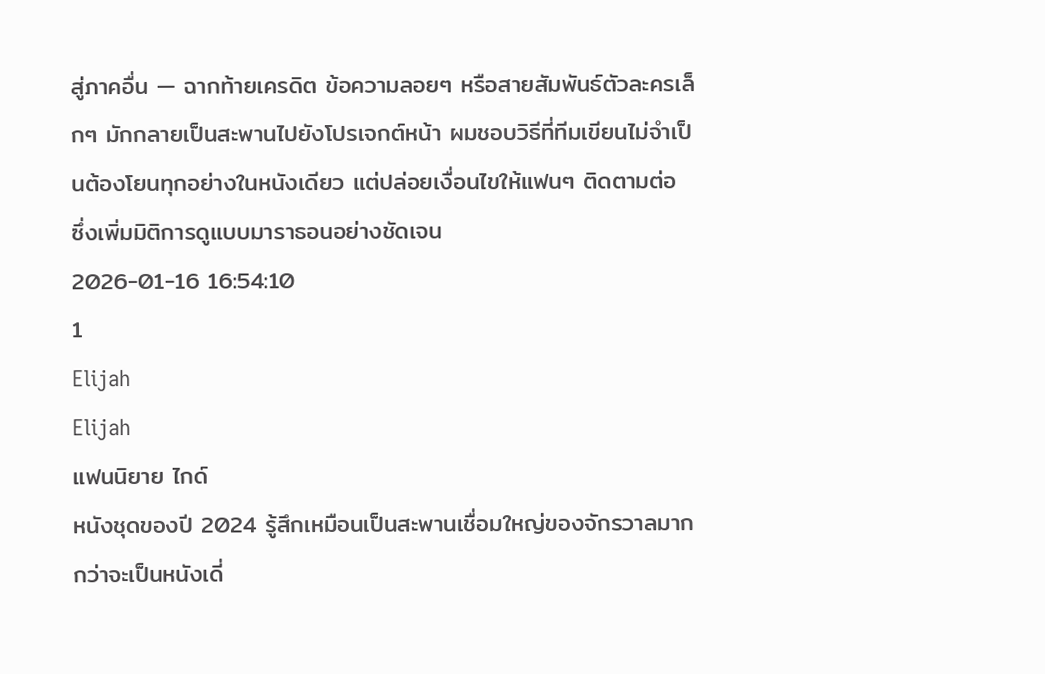สู่ภาคอื่น — ฉากท้ายเครดิต ข้อความลอยๆ หรือสายสัมพันธ์ตัวละครเล็กๆ มักกลายเป็นสะพานไปยังโปรเจกต์หน้า ผมชอบวิธีที่ทีมเขียนไม่จำเป็นต้องโยนทุกอย่างในหนังเดียว แต่ปล่อยเงื่อนไขให้แฟนๆ ติดตามต่อ ซึ่งเพิ่มมิติการดูแบบมาราธอนอย่างชัดเจน
2026-01-16 16:54:10
1
Elijah
Elijah
แฟนนิยาย ไกด์
หนังชุดของปี 2024 รู้สึกเหมือนเป็นสะพานเชื่อมใหญ่ของจักรวาลมากกว่าจะเป็นหนังเดี่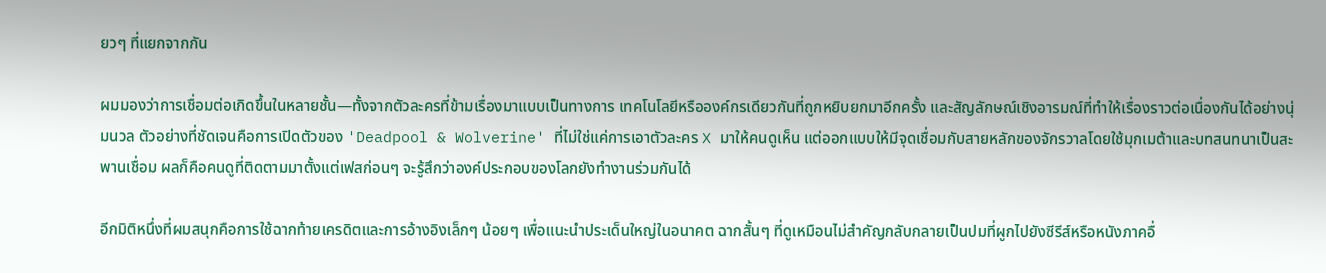ยวๆ ที่แยกจากกัน

ผมมองว่าการเชื่อมต่อเกิดขึ้นในหลายชั้น—ทั้งจากตัวละครที่ข้ามเรื่องมาแบบเป็นทางการ เทคโนโลยีหรือองค์กรเดียวกันที่ถูกหยิบยกมาอีกครั้ง และสัญลักษณ์เชิงอารมณ์ที่ทำให้เรื่องราวต่อเนื่องกันได้อย่างนุ่มนวล ตัวอย่างที่ชัดเจนคือการเปิดตัวของ 'Deadpool & Wolverine' ที่ไม่ใช่แค่การเอาตัวละคร X มาให้คนดูเห็น แต่ออกแบบให้มีจุดเชื่อมกับสายหลักของจักรวาลโดยใช้มุกเมต้าและบทสนทนาเป็นสะพานเชื่อม ผลก็คือคนดูที่ติดตามมาตั้งแต่เฟสก่อนๆ จะรู้สึกว่าองค์ประกอบของโลกยังทำงานร่วมกันได้

อีกมิติหนึ่งที่ผมสนุกคือการใช้ฉากท้ายเครดิตและการอ้างอิงเล็กๆ น้อยๆ เพื่อแนะนำประเด็นใหญ่ในอนาคต ฉากสั้นๆ ที่ดูเหมือนไม่สำคัญกลับกลายเป็นปมที่ผูกไปยังซีรีส์หรือหนังภาคอื่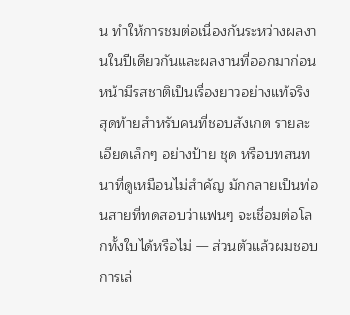น ทำให้การชมต่อเนื่องกันระหว่างผลงานในปีเดียวกันและผลงานที่ออกมาก่อนหน้ามีรสชาติเป็นเรื่องยาวอย่างแท้จริง สุดท้ายสำหรับคนที่ชอบสังเกต รายละเอียดเล็กๆ อย่างป้าย ชุด หรือบทสนทนาที่ดูเหมือนไม่สำคัญ มักกลายเป็นท่อนสายที่ทดสอบว่าแฟนๆ จะเชื่อมต่อโลกทั้งใบได้หรือไม่ — ส่วนตัวแล้วผมชอบการเล่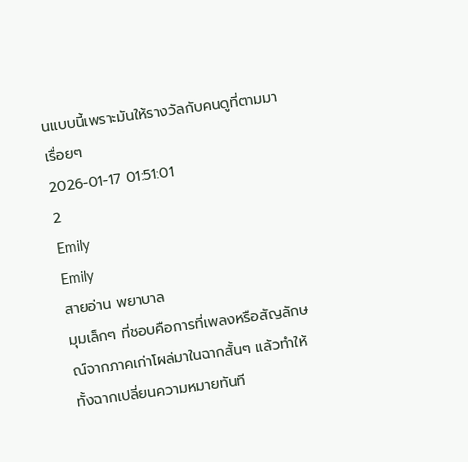นแบบนี้เพราะมันให้รางวัลกับคนดูที่ตามมาเรื่อยๆ
2026-01-17 01:51:01
2
Emily
Emily
สายอ่าน พยาบาล
มุมเล็กๆ ที่ชอบคือการที่เพลงหรือสัญลักษณ์จากภาคเก่าโผล่มาในฉากสั้นๆ แล้วทำให้ทั้งฉากเปลี่ยนความหมายทันที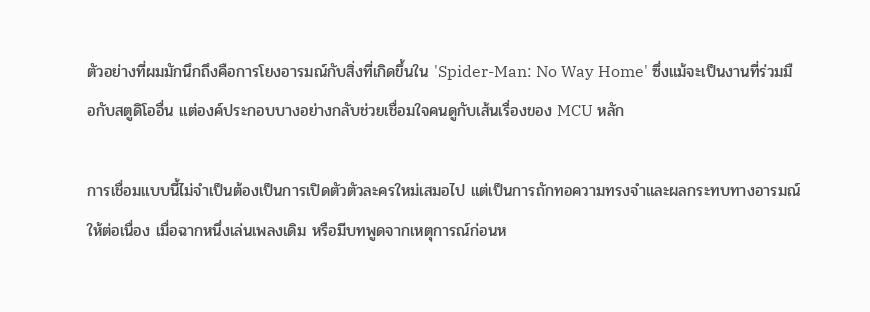ตัวอย่างที่ผมมักนึกถึงคือการโยงอารมณ์กับสิ่งที่เกิดขึ้นใน 'Spider-Man: No Way Home' ซึ่งแม้จะเป็นงานที่ร่วมมือกับสตูดิโออื่น แต่องค์ประกอบบางอย่างกลับช่วยเชื่อมใจคนดูกับเส้นเรื่องของ MCU หลัก

การเชื่อมแบบนี้ไม่จำเป็นต้องเป็นการเปิดตัวตัวละครใหม่เสมอไป แต่เป็นการถักทอความทรงจำและผลกระทบทางอารมณ์ให้ต่อเนื่อง เมื่อฉากหนึ่งเล่นเพลงเดิม หรือมีบทพูดจากเหตุการณ์ก่อนห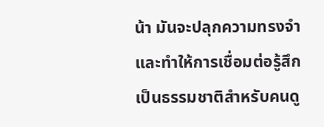น้า มันจะปลุกความทรงจำและทำให้การเชื่อมต่อรู้สึกเป็นธรรมชาติสำหรับคนดู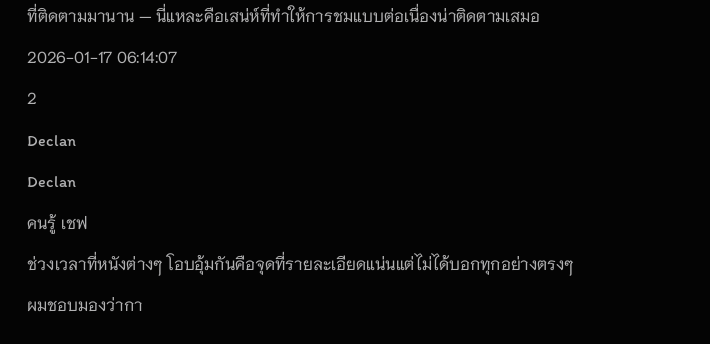ที่ติดตามมานาน — นี่แหละคือเสน่ห์ที่ทำให้การชมแบบต่อเนื่องน่าติดตามเสมอ
2026-01-17 06:14:07
2
Declan
Declan
คนรู้ เชฟ
ช่วงเวลาที่หนังต่างๆ โอบอุ้มกันคือจุดที่รายละเอียดแน่นแต่ไม่ได้บอกทุกอย่างตรงๆ ผมชอบมองว่ากา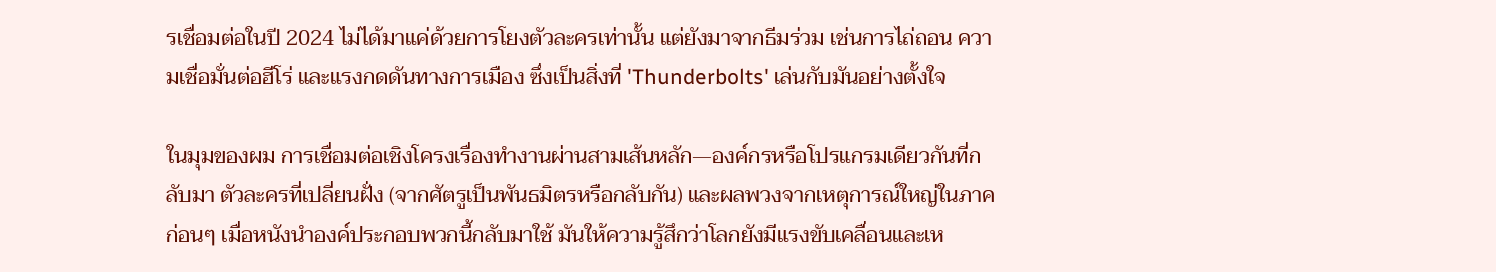รเชื่อมต่อในปี 2024 ไม่ได้มาแค่ด้วยการโยงตัวละครเท่านั้น แต่ยังมาจากธีมร่วม เช่นการไถ่ถอน ความเชื่อมั่นต่อฮีโร่ และแรงกดดันทางการเมือง ซึ่งเป็นสิ่งที่ 'Thunderbolts' เล่นกับมันอย่างตั้งใจ

ในมุมของผม การเชื่อมต่อเชิงโครงเรื่องทำงานผ่านสามเส้นหลัก—องค์กรหรือโปรแกรมเดียวกันที่กลับมา ตัวละครที่เปลี่ยนฝั่ง (จากศัตรูเป็นพันธมิตรหรือกลับกัน) และผลพวงจากเหตุการณ์ใหญ่ในภาคก่อนๆ เมื่อหนังนำองค์ประกอบพวกนี้กลับมาใช้ มันให้ความรู้สึกว่าโลกยังมีแรงขับเคลื่อนและเห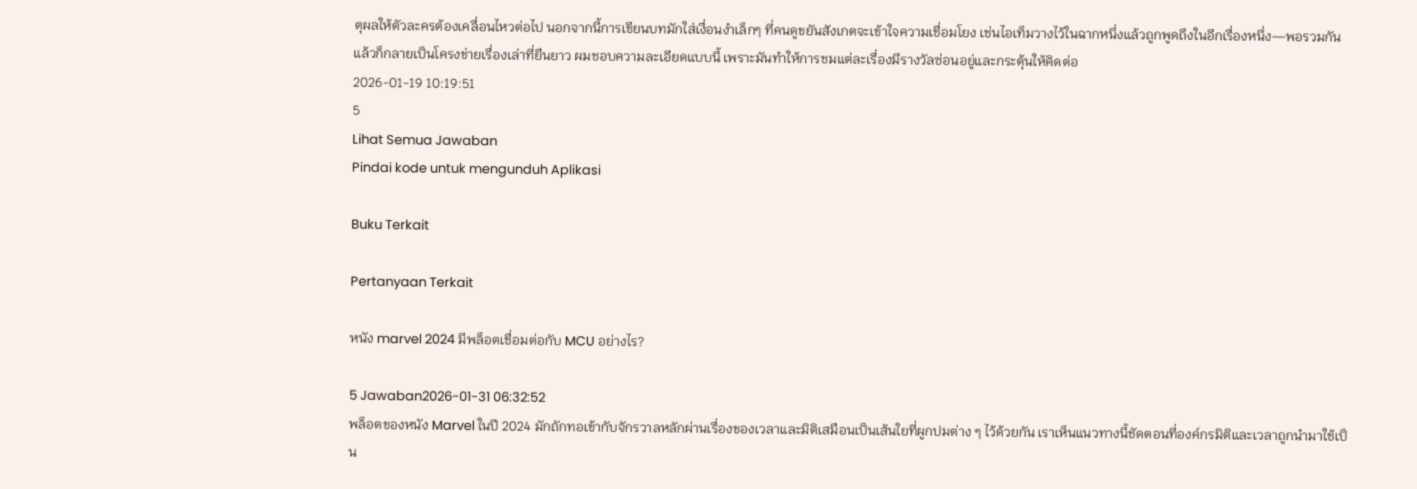ตุผลให้ตัวละครต้องเคลื่อนไหวต่อไป นอกจากนี้การเขียนบทมักใส่เงื่อนงำเล็กๆ ที่คนดูขยันสังเกตจะเข้าใจความเชื่อมโยง เช่นไอเท็มวางไว้ในฉากหนึ่งแล้วถูกพูดถึงในอีกเรื่องหนึ่ง—พอรวมกันแล้วก็กลายเป็นโครงข่ายเรื่องเล่าที่ยืนยาว ผมชอบความละเอียดแบบนี้ เพราะมันทำให้การชมแต่ละเรื่องมีรางวัลซ่อนอยู่และกระตุ้นให้คิดต่อ
2026-01-19 10:19:51
5
Lihat Semua Jawaban
Pindai kode untuk mengunduh Aplikasi

Buku Terkait

Pertanyaan Terkait

หนัง marvel 2024 มีพล็อตเชื่อมต่อกับ MCU อย่างไร?

5 Jawaban2026-01-31 06:32:52
พล็อตของหนัง Marvel ในปี 2024 มักถักทอเข้ากับจักรวาลหลักผ่านเรื่องของเวลาและมิติเสมือนเป็นเส้นใยที่ผูกปมต่าง ๆ ไว้ด้วยกัน เราเห็นแนวทางนี้ชัดตอนที่องค์กรมิติและเวลาถูกนำมาใช้เป็น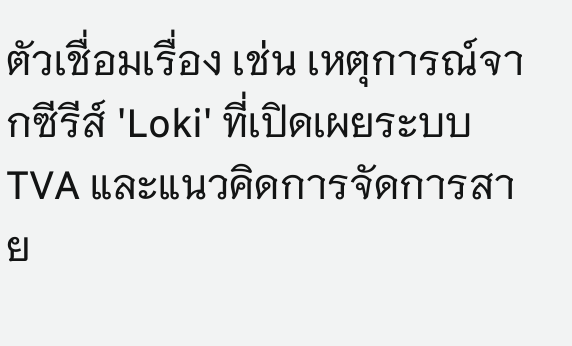ตัวเชื่อมเรื่อง เช่น เหตุการณ์จากซีรีส์ 'Loki' ที่เปิดเผยระบบ TVA และแนวคิดการจัดการสาย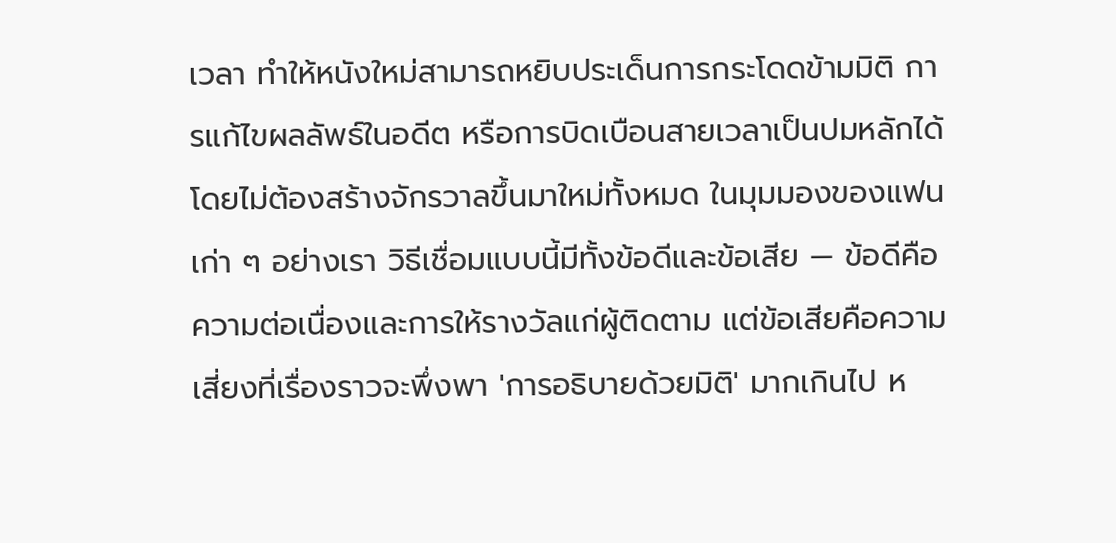เวลา ทำให้หนังใหม่สามารถหยิบประเด็นการกระโดดข้ามมิติ การแก้ไขผลลัพธ์ในอดีต หรือการบิดเบือนสายเวลาเป็นปมหลักได้โดยไม่ต้องสร้างจักรวาลขึ้นมาใหม่ทั้งหมด ในมุมมองของแฟนเก่า ๆ อย่างเรา วิธีเชื่อมแบบนี้มีทั้งข้อดีและข้อเสีย — ข้อดีคือความต่อเนื่องและการให้รางวัลแก่ผู้ติดตาม แต่ข้อเสียคือความเสี่ยงที่เรื่องราวจะพึ่งพา 'การอธิบายด้วยมิติ' มากเกินไป ห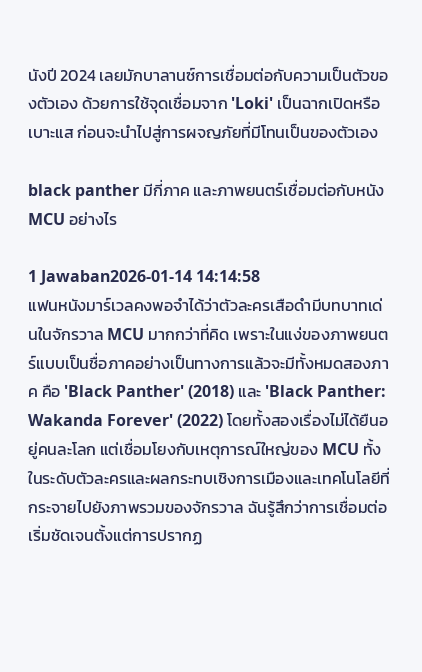นังปี 2024 เลยมักบาลานซ์การเชื่อมต่อกับความเป็นตัวของตัวเอง ด้วยการใช้จุดเชื่อมจาก 'Loki' เป็นฉากเปิดหรือเบาะแส ก่อนจะนำไปสู่การผจญภัยที่มีโทนเป็นของตัวเอง

black panther มีกี่ภาค และภาพยนตร์เชื่อมต่อกับหนัง MCU อย่างไร

1 Jawaban2026-01-14 14:14:58
แฟนหนังมาร์เวลคงพอจำได้ว่าตัวละครเสือดำมีบทบาทเด่นในจักรวาล MCU มากกว่าที่คิด เพราะในแง่ของภาพยนตร์แบบเป็นชื่อภาคอย่างเป็นทางการแล้วจะมีทั้งหมดสองภาค คือ 'Black Panther' (2018) และ 'Black Panther: Wakanda Forever' (2022) โดยทั้งสองเรื่องไม่ได้ยืนอยู่คนละโลก แต่เชื่อมโยงกับเหตุการณ์ใหญ่ของ MCU ทั้งในระดับตัวละครและผลกระทบเชิงการเมืองและเทคโนโลยีที่กระจายไปยังภาพรวมของจักรวาล ฉันรู้สึกว่าการเชื่อมต่อเริ่มชัดเจนตั้งแต่การปรากฏ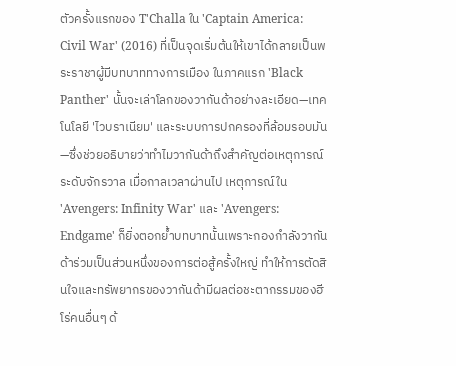ตัวครั้งแรกของ T'Challa ใน 'Captain America: Civil War' (2016) ที่เป็นจุดเริ่มต้นให้เขาได้กลายเป็นพระราชาผู้มีบทบาททางการเมือง ในภาคแรก 'Black Panther' นั้นจะเล่าโลกของวากันด้าอย่างละเอียด—เทคโนโลยี 'ไวบราเนียม' และระบบการปกครองที่ล้อมรอบมัน—ซึ่งช่วยอธิบายว่าทำไมวากันด้าถึงสำคัญต่อเหตุการณ์ระดับจักรวาล เมื่อกาลเวลาผ่านไป เหตุการณ์ใน 'Avengers: Infinity War' และ 'Avengers: Endgame' ก็ยิ่งตอกย้ำบทบาทนั้นเพราะกองกำลังวากันด้าร่วมเป็นส่วนหนึ่งของการต่อสู้ครั้งใหญ่ ทำให้การตัดสินใจและทรัพยากรของวากันด้ามีผลต่อชะตากรรมของฮีโร่คนอื่นๆ ด้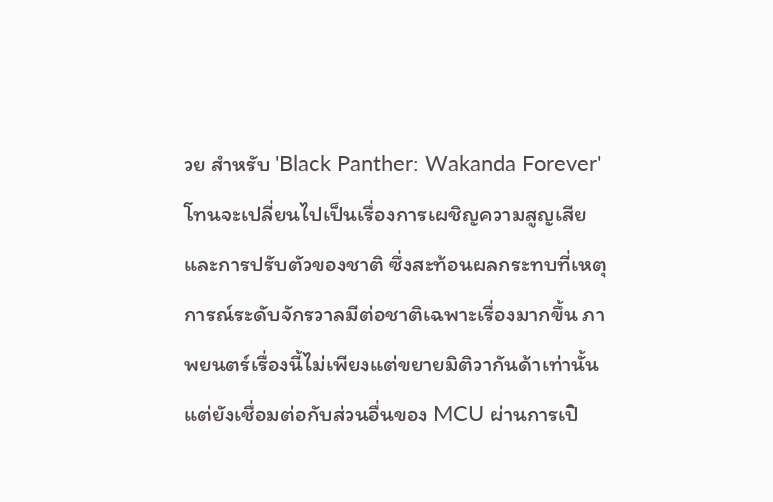วย สำหรับ 'Black Panther: Wakanda Forever' โทนจะเปลี่ยนไปเป็นเรื่องการเผชิญความสูญเสียและการปรับตัวของชาติ ซึ่งสะท้อนผลกระทบที่เหตุการณ์ระดับจักรวาลมีต่อชาติเฉพาะเรื่องมากขึ้น ภาพยนตร์เรื่องนี้ไม่เพียงแต่ขยายมิติวากันด้าเท่านั้น แต่ยังเชื่อมต่อกับส่วนอื่นของ MCU ผ่านการเปิ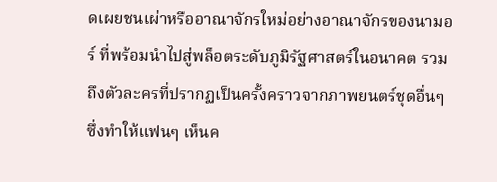ดเผยชนเผ่าหรืออาณาจักรใหม่อย่างอาณาจักรของนามอร์ ที่พร้อมนำไปสู่พล็อตระดับภูมิรัฐศาสตร์ในอนาคต รวมถึงตัวละครที่ปรากฏเป็นครั้งคราวจากภาพยนตร์ชุดอื่นๆ ซึ่งทำให้แฟนๆ เห็นค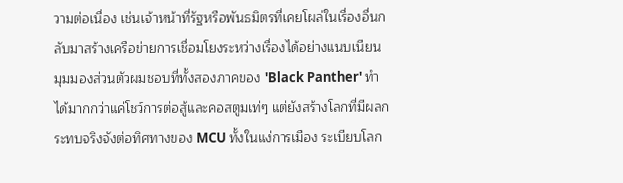วามต่อเนื่อง เช่นเจ้าหน้าที่รัฐหรือพันธมิตรที่เคยโผล่ในเรื่องอื่นกลับมาสร้างเครือข่ายการเชื่อมโยงระหว่างเรื่องได้อย่างแนบเนียน มุมมองส่วนตัวผมชอบที่ทั้งสองภาคของ 'Black Panther' ทำได้มากกว่าแค่โชว์การต่อสู้และคอสตูมเท่ๆ แต่ยังสร้างโลกที่มีผลกระทบจริงจังต่อทิศทางของ MCU ทั้งในแง่การเมือง ระเบียบโลก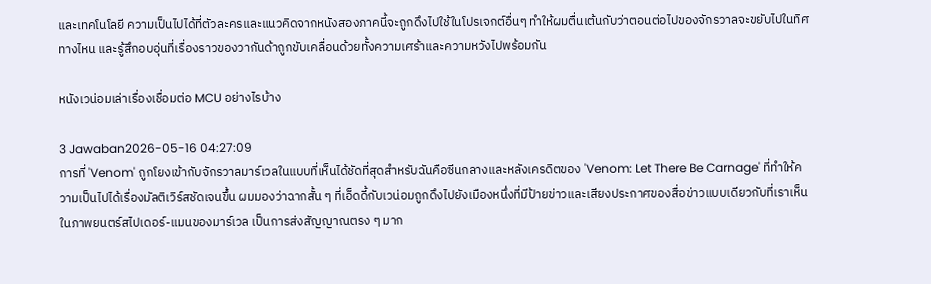และเทคโนโลยี ความเป็นไปได้ที่ตัวละครและแนวคิดจากหนังสองภาคนี้จะถูกดึงไปใช้ในโปรเจกต์อื่นๆ ทำให้ผมตื่นเต้นกับว่าตอนต่อไปของจักรวาลจะขยับไปในทิศทางไหน และรู้สึกอบอุ่นที่เรื่องราวของวากันด้าถูกขับเคลื่อนด้วยทั้งความเศร้าและความหวังไปพร้อมกัน

หนังเวน่อมเล่าเรื่องเชื่อมต่อ MCU อย่างไรบ้าง

3 Jawaban2026-05-16 04:27:09
การที่ 'Venom' ถูกโยงเข้ากับจักรวาลมาร์เวลในแบบที่เห็นได้ชัดที่สุดสำหรับฉันคือซีนกลางและหลังเครดิตของ 'Venom: Let There Be Carnage' ที่ทำให้ความเป็นไปได้เรื่องมัลติเวิร์สชัดเจนขึ้น ผมมองว่าฉากสั้น ๆ ที่เอ็ดดี้กับเวน่อมถูกดึงไปยังเมืองหนึ่งที่มีป้ายข่าวและเสียงประกาศของสื่อข่าวแบบเดียวกับที่เราเห็นในภาพยนตร์สไปเดอร์-แมนของมาร์เวล เป็นการส่งสัญญาณตรง ๆ มาก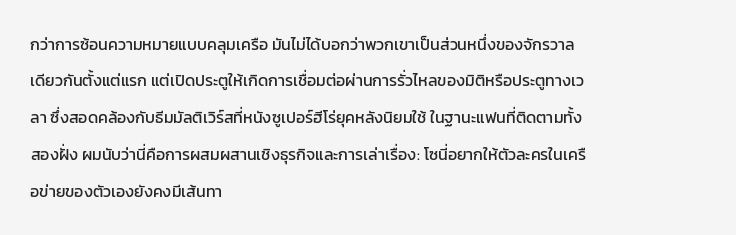กว่าการซ้อนความหมายแบบคลุมเครือ มันไม่ได้บอกว่าพวกเขาเป็นส่วนหนึ่งของจักรวาลเดียวกันตั้งแต่แรก แต่เปิดประตูให้เกิดการเชื่อมต่อผ่านการรั่วไหลของมิติหรือประตูทางเวลา ซึ่งสอดคล้องกับธีมมัลติเวิร์สที่หนังซูเปอร์ฮีโร่ยุคหลังนิยมใช้ ในฐานะแฟนที่ติดตามทั้งสองฝั่ง ผมนับว่านี่คือการผสมผสานเชิงธุรกิจและการเล่าเรื่อง: โซนี่อยากให้ตัวละครในเครือข่ายของตัวเองยังคงมีเส้นทา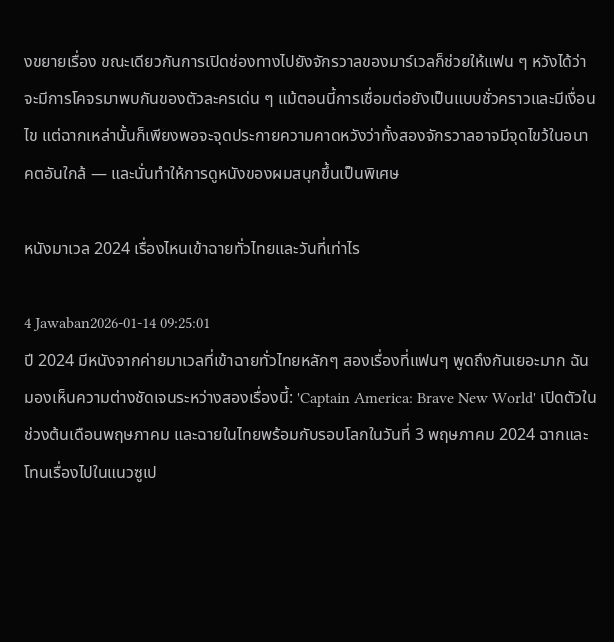งขยายเรื่อง ขณะเดียวกันการเปิดช่องทางไปยังจักรวาลของมาร์เวลก็ช่วยให้แฟน ๆ หวังได้ว่าจะมีการโคจรมาพบกันของตัวละครเด่น ๆ แม้ตอนนี้การเชื่อมต่อยังเป็นแบบชั่วคราวและมีเงื่อนไข แต่ฉากเหล่านั้นก็เพียงพอจะจุดประกายความคาดหวังว่าทั้งสองจักรวาลอาจมีจุดไขว้ในอนาคตอันใกล้ — และนั่นทำให้การดูหนังของผมสนุกขึ้นเป็นพิเศษ

หนังมาเวล 2024 เรื่องไหนเข้าฉายทั่วไทยและวันที่เท่าไร

4 Jawaban2026-01-14 09:25:01
ปี 2024 มีหนังจากค่ายมาเวลที่เข้าฉายทั่วไทยหลักๆ สองเรื่องที่แฟนๆ พูดถึงกันเยอะมาก ฉันมองเห็นความต่างชัดเจนระหว่างสองเรื่องนี้: 'Captain America: Brave New World' เปิดตัวในช่วงต้นเดือนพฤษภาคม และฉายในไทยพร้อมกับรอบโลกในวันที่ 3 พฤษภาคม 2024 ฉากและโทนเรื่องไปในแนวซูเป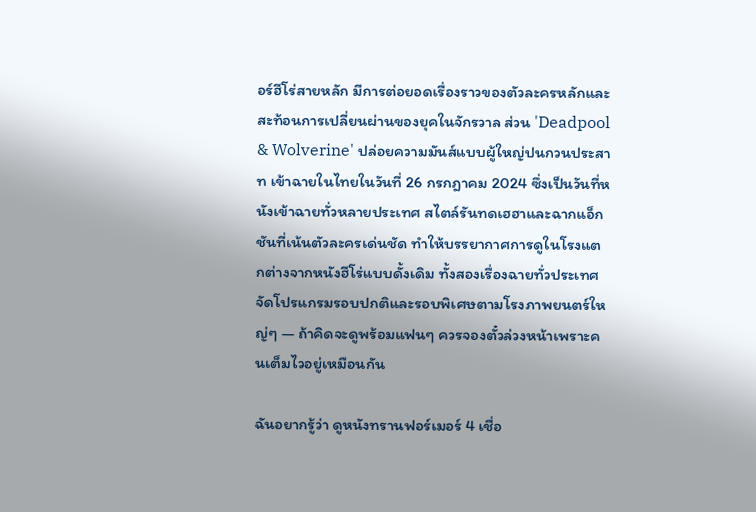อร์ฮีโร่สายหลัก มีการต่อยอดเรื่องราวของตัวละครหลักและสะท้อนการเปลี่ยนผ่านของยุคในจักรวาล ส่วน 'Deadpool & Wolverine' ปล่อยความมันส์แบบผู้ใหญ่ปนกวนประสาท เข้าฉายในไทยในวันที่ 26 กรกฎาคม 2024 ซึ่งเป็นวันที่หนังเข้าฉายทั่วหลายประเทศ สไตล์รันทดเฮฮาและฉากแอ็กชันที่เน้นตัวละครเด่นชัด ทำให้บรรยากาศการดูในโรงแตกต่างจากหนังฮีโร่แบบดั้งเดิม ทั้งสองเรื่องฉายทั่วประเทศ จัดโปรแกรมรอบปกติและรอบพิเศษตามโรงภาพยนตร์ใหญ่ๆ — ถ้าคิดจะดูพร้อมแฟนๆ ควรจองตั๋วล่วงหน้าเพราะคนเต็มไวอยู่เหมือนกัน

ฉันอยากรู้ว่า ดูหนังทรานฟอร์เมอร์ 4 เชื่อ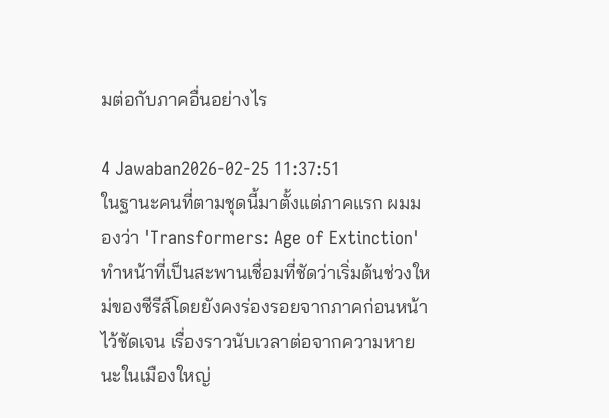มต่อกับภาคอื่นอย่างไร

4 Jawaban2026-02-25 11:37:51
ในฐานะคนที่ตามชุดนี้มาตั้งแต่ภาคแรก ผมมองว่า 'Transformers: Age of Extinction' ทำหน้าที่เป็นสะพานเชื่อมที่ชัดว่าเริ่มต้นช่วงใหม่ของซีรีส์โดยยังคงร่องรอยจากภาคก่อนหน้าไว้ชัดเจน เรื่องราวนับเวลาต่อจากความหายนะในเมืองใหญ่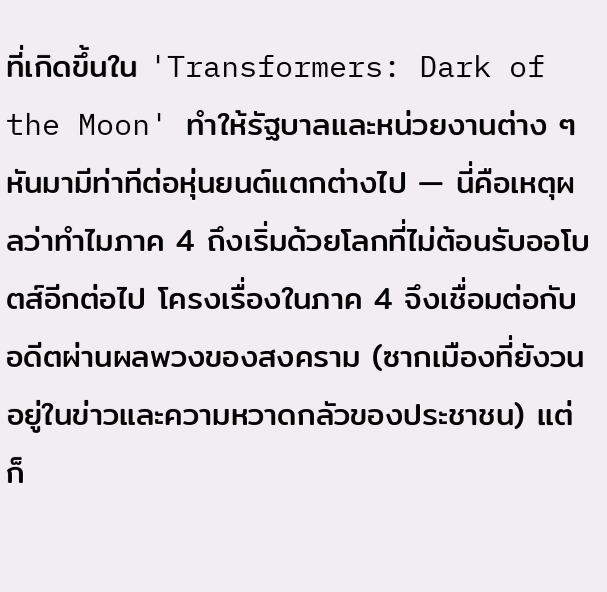ที่เกิดขึ้นใน 'Transformers: Dark of the Moon' ทำให้รัฐบาลและหน่วยงานต่าง ๆ หันมามีท่าทีต่อหุ่นยนต์แตกต่างไป — นี่คือเหตุผลว่าทำไมภาค 4 ถึงเริ่มด้วยโลกที่ไม่ต้อนรับออโบตส์อีกต่อไป โครงเรื่องในภาค 4 จึงเชื่อมต่อกับอดีตผ่านผลพวงของสงคราม (ซากเมืองที่ยังวนอยู่ในข่าวและความหวาดกลัวของประชาชน) แต่ก็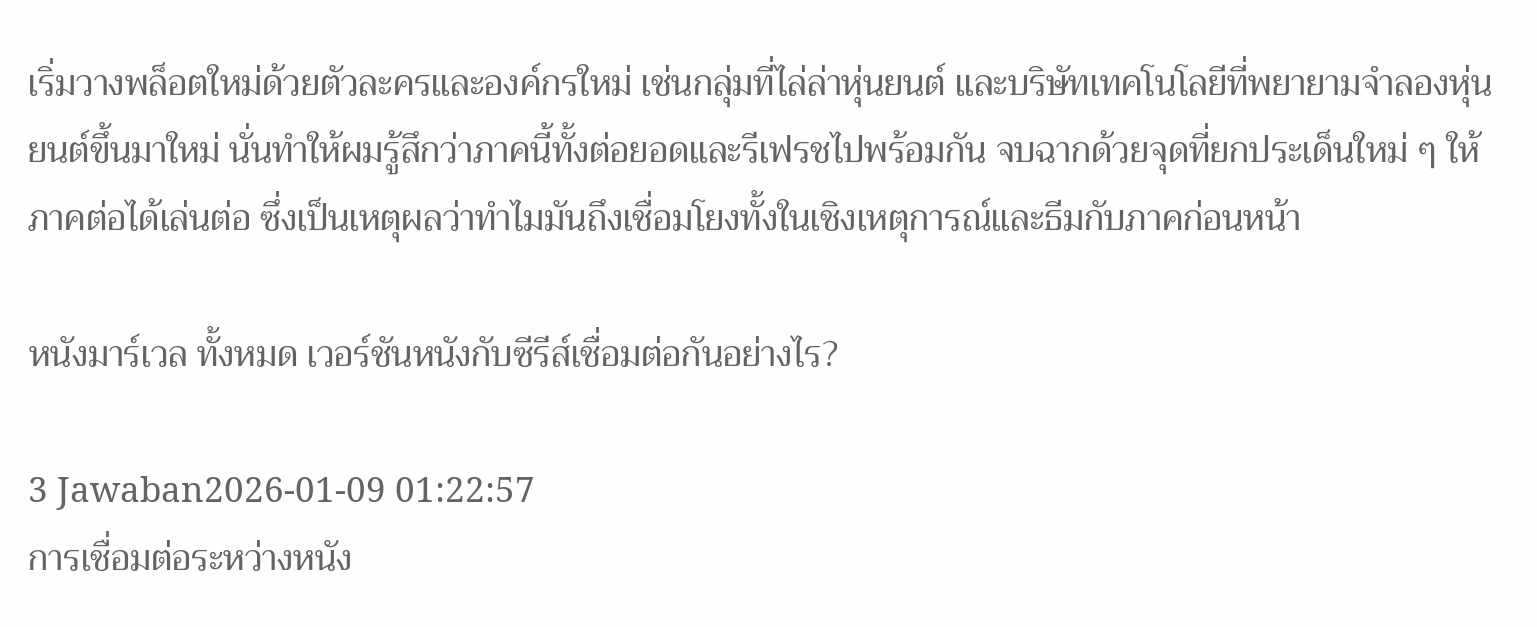เริ่มวางพล็อตใหม่ด้วยตัวละครและองค์กรใหม่ เช่นกลุ่มที่ไล่ล่าหุ่นยนต์ และบริษัทเทคโนโลยีที่พยายามจำลองหุ่นยนต์ขึ้นมาใหม่ นั่นทำให้ผมรู้สึกว่าภาคนี้ทั้งต่อยอดและรีเฟรชไปพร้อมกัน จบฉากด้วยจุดที่ยกประเด็นใหม่ ๆ ให้ภาคต่อได้เล่นต่อ ซึ่งเป็นเหตุผลว่าทำไมมันถึงเชื่อมโยงทั้งในเชิงเหตุการณ์และธีมกับภาคก่อนหน้า

หนังมาร์เวล ทั้งหมด เวอร์ชันหนังกับซีรีส์เชื่อมต่อกันอย่างไร?

3 Jawaban2026-01-09 01:22:57
การเชื่อมต่อระหว่างหนัง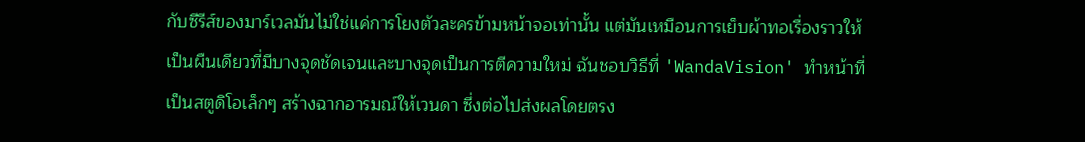กับซีรีส์ของมาร์เวลมันไม่ใช่แค่การโยงตัวละครข้ามหน้าจอเท่านั้น แต่มันเหมือนการเย็บผ้าทอเรื่องราวให้เป็นผืนเดียวที่มีบางจุดชัดเจนและบางจุดเป็นการตีความใหม่ ฉันชอบวิธีที่ 'WandaVision' ทำหน้าที่เป็นสตูดิโอเล็กๆ สร้างฉากอารมณ์ให้เวนดา ซึ่งต่อไปส่งผลโดยตรง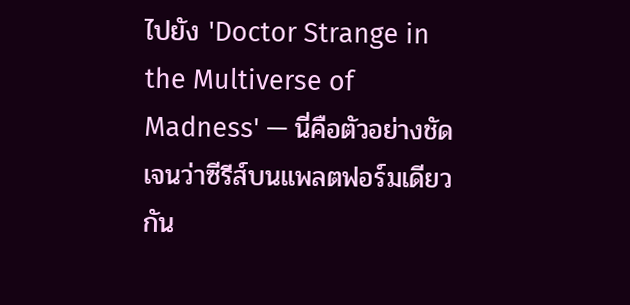ไปยัง 'Doctor Strange in the Multiverse of Madness' — นี่คือตัวอย่างชัดเจนว่าซีรีส์บนแพลตฟอร์มเดียวกัน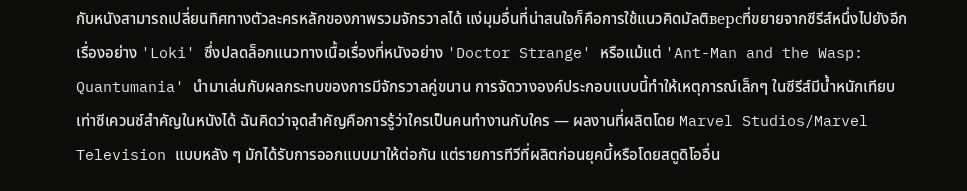กับหนังสามารถเปลี่ยนทิศทางตัวละครหลักของภาพรวมจักรวาลได้ แง่มุมอื่นที่น่าสนใจก็คือการใช้แนวคิดมัลติверсที่ขยายจากซีรีส์หนึ่งไปยังอีกเรื่องอย่าง 'Loki' ซึ่งปลดล็อกแนวทางเนื้อเรื่องที่หนังอย่าง 'Doctor Strange' หรือแม้แต่ 'Ant-Man and the Wasp: Quantumania' นำมาเล่นกับผลกระทบของการมีจักรวาลคู่ขนาน การจัดวางองค์ประกอบแบบนี้ทำให้เหตุการณ์เล็กๆ ในซีรีส์มีน้ำหนักเทียบเท่าซีเควนซ์สำคัญในหนังได้ ฉันคิดว่าจุดสำคัญคือการรู้ว่าใครเป็นคนทำงานกับใคร — ผลงานที่ผลิตโดย Marvel Studios/Marvel Television แบบหลัง ๆ มักได้รับการออกแบบมาให้ต่อกัน แต่รายการทีวีที่ผลิตก่อนยุคนี้หรือโดยสตูดิโออื่น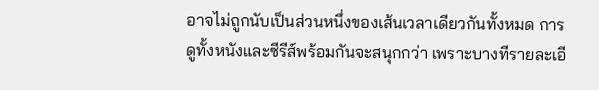อาจไม่ถูกนับเป็นส่วนหนึ่งของเส้นเวลาเดียวกันทั้งหมด การดูทั้งหนังและซีรีส์พร้อมกันจะสนุกกว่า เพราะบางทีรายละเอี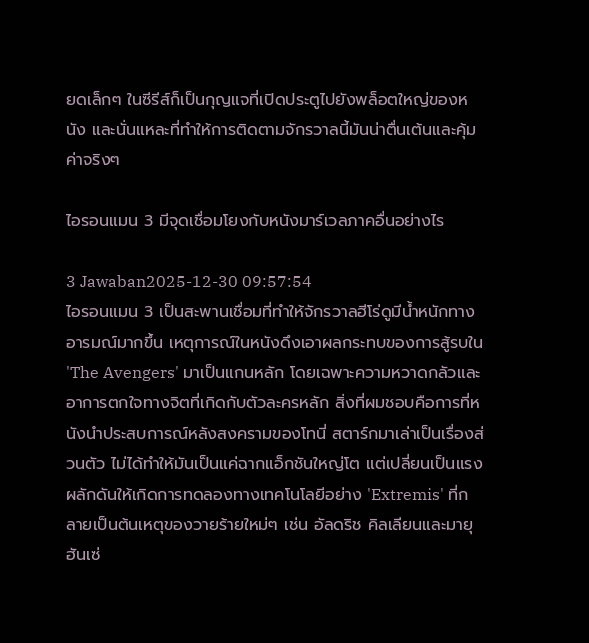ยดเล็กๆ ในซีรีส์ก็เป็นกุญแจที่เปิดประตูไปยังพล็อตใหญ่ของหนัง และนั่นแหละที่ทำให้การติดตามจักรวาลนี้มันน่าตื่นเต้นและคุ้มค่าจริงๆ

ไอรอนแมน 3 มีจุดเชื่อมโยงกับหนังมาร์เวลภาคอื่นอย่างไร

3 Jawaban2025-12-30 09:57:54
ไอรอนแมน 3 เป็นสะพานเชื่อมที่ทำให้จักรวาลฮีโร่ดูมีน้ำหนักทางอารมณ์มากขึ้น เหตุการณ์ในหนังดึงเอาผลกระทบของการสู้รบใน 'The Avengers' มาเป็นแกนหลัก โดยเฉพาะความหวาดกลัวและอาการตกใจทางจิตที่เกิดกับตัวละครหลัก สิ่งที่ผมชอบคือการที่หนังนำประสบการณ์หลังสงครามของโทนี่ สตาร์กมาเล่าเป็นเรื่องส่วนตัว ไม่ได้ทำให้มันเป็นแค่ฉากแอ็กชันใหญ่โต แต่เปลี่ยนเป็นแรงผลักดันให้เกิดการทดลองทางเทคโนโลยีอย่าง 'Extremis' ที่กลายเป็นต้นเหตุของวายร้ายใหม่ๆ เช่น อัลดริช คิลเลียนและมายุฮันเซ่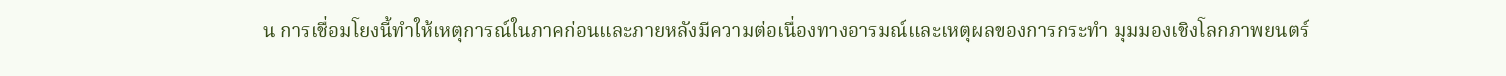น การเชื่อมโยงนี้ทำให้เหตุการณ์ในภาคก่อนและภายหลังมีความต่อเนื่องทางอารมณ์และเหตุผลของการกระทำ มุมมองเชิงโลกภาพยนตร์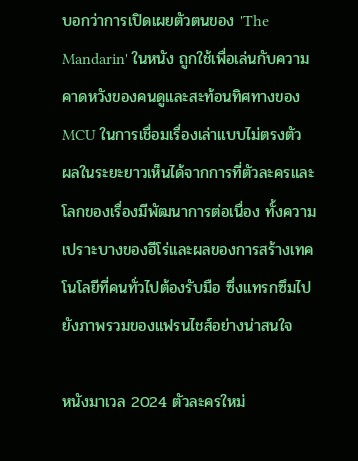บอกว่าการเปิดเผยตัวตนของ 'The Mandarin' ในหนัง ถูกใช้เพื่อเล่นกับความคาดหวังของคนดูและสะท้อนทิศทางของ MCU ในการเชื่อมเรื่องเล่าแบบไม่ตรงตัว ผลในระยะยาวเห็นได้จากการที่ตัวละครและโลกของเรื่องมีพัฒนาการต่อเนื่อง ทั้งความเปราะบางของฮีโร่และผลของการสร้างเทคโนโลยีที่คนทั่วไปต้องรับมือ ซึ่งแทรกซึมไปยังภาพรวมของแฟรนไชส์อย่างน่าสนใจ

หนังมาเวล 2024 ตัวละครใหม่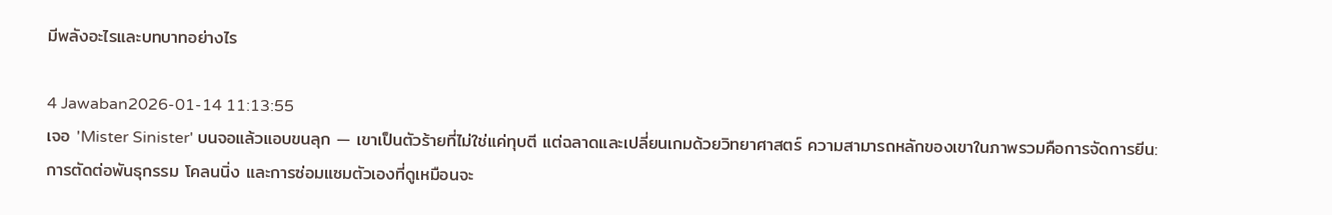มีพลังอะไรและบทบาทอย่างไร

4 Jawaban2026-01-14 11:13:55
เจอ 'Mister Sinister' บนจอแล้วแอบขนลุก — เขาเป็นตัวร้ายที่ไม่ใช่แค่ทุบตี แต่ฉลาดและเปลี่ยนเกมด้วยวิทยาศาสตร์ ความสามารถหลักของเขาในภาพรวมคือการจัดการยีน: การตัดต่อพันธุกรรม โคลนนิ่ง และการซ่อมแซมตัวเองที่ดูเหมือนจะ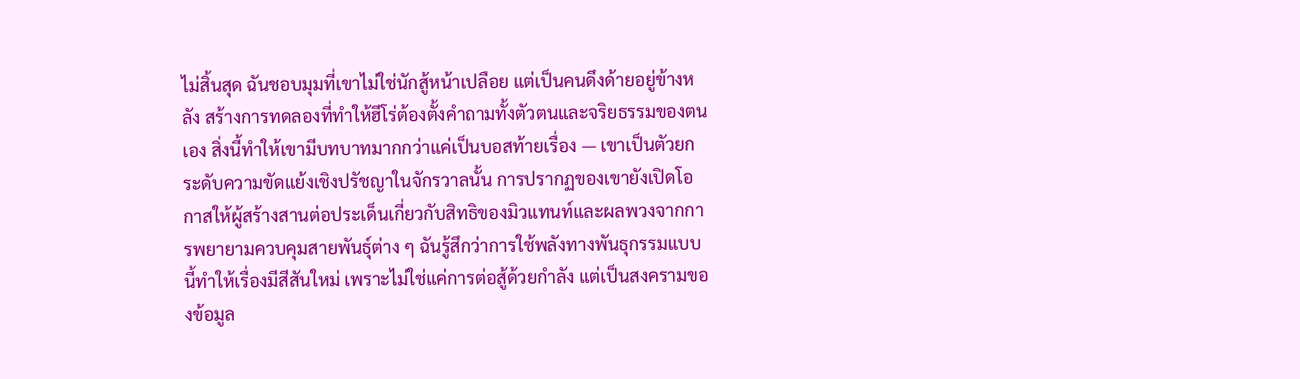ไม่สิ้นสุด ฉันชอบมุมที่เขาไม่ใช่นักสู้หน้าเปลือย แต่เป็นคนดึงด้ายอยู่ข้างหลัง สร้างการทดลองที่ทำให้ฮีโร่ต้องตั้งคำถามทั้งตัวตนและจริยธรรมของตนเอง สิ่งนี้ทำให้เขามีบทบาทมากกว่าแค่เป็นบอสท้ายเรื่อง — เขาเป็นตัวยกระดับความขัดแย้งเชิงปรัชญาในจักรวาลนั้น การปรากฏของเขายังเปิดโอกาสให้ผู้สร้างสานต่อประเด็นเกี่ยวกับสิทธิของมิวแทนท์และผลพวงจากการพยายามควบคุมสายพันธุ์ต่าง ๆ ฉันรู้สึกว่าการใช้พลังทางพันธุกรรมแบบนี้ทำให้เรื่องมีสีสันใหม่ เพราะไม่ใช่แค่การต่อสู้ด้วยกำลัง แต่เป็นสงครามของข้อมูล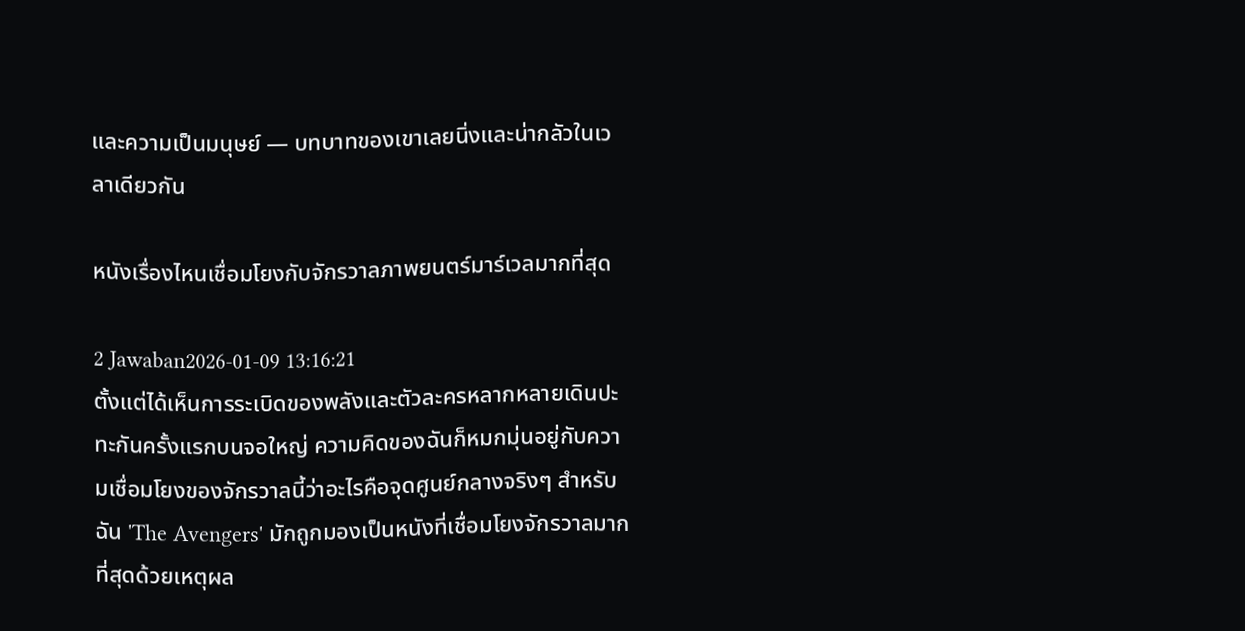และความเป็นมนุษย์ — บทบาทของเขาเลยนิ่งและน่ากลัวในเวลาเดียวกัน

หนังเรื่องไหนเชื่อมโยงกับจักรวาลภาพยนตร์มาร์เวลมากที่สุด

2 Jawaban2026-01-09 13:16:21
ตั้งแต่ได้เห็นการระเบิดของพลังและตัวละครหลากหลายเดินปะทะกันครั้งแรกบนจอใหญ่ ความคิดของฉันก็หมกมุ่นอยู่กับความเชื่อมโยงของจักรวาลนี้ว่าอะไรคือจุดศูนย์กลางจริงๆ สำหรับฉัน 'The Avengers' มักถูกมองเป็นหนังที่เชื่อมโยงจักรวาลมากที่สุดด้วยเหตุผล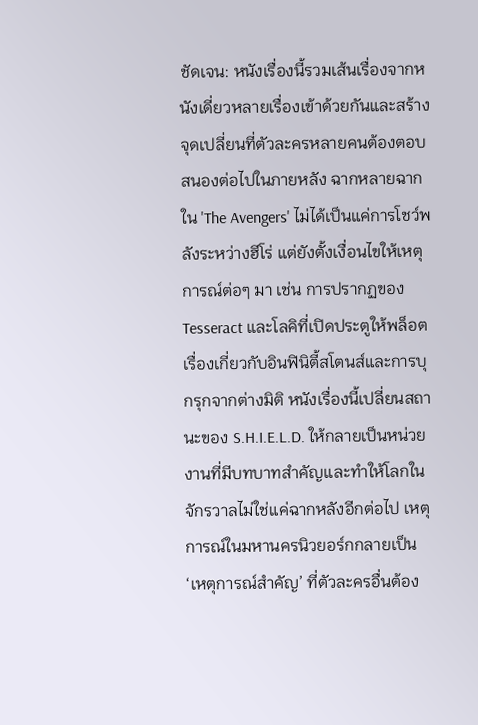ชัดเจน: หนังเรื่องนี้รวมเส้นเรื่องจากหนังเดี่ยวหลายเรื่องเข้าด้วยกันและสร้างจุดเปลี่ยนที่ตัวละครหลายคนต้องตอบสนองต่อไปในภายหลัง ฉากหลายฉากใน 'The Avengers' ไม่ได้เป็นแค่การโชว์พลังระหว่างฮีโร่ แต่ยังตั้งเงื่อนไขให้เหตุการณ์ต่อๆ มา เช่น การปรากฏของ Tesseract และโลคิที่เปิดประตูให้พล็อตเรื่องเกี่ยวกับอินฟินิตี้สโตนส์และการบุกรุกจากต่างมิติ หนังเรื่องนี้เปลี่ยนสถานะของ S.H.I.E.L.D. ให้กลายเป็นหน่วยงานที่มีบทบาทสำคัญและทำให้โลกในจักรวาลไม่ใช่แค่ฉากหลังอีกต่อไป เหตุการณ์ในมหานครนิวยอร์กกลายเป็น ‘เหตุการณ์สำคัญ’ ที่ตัวละครอื่นต้อง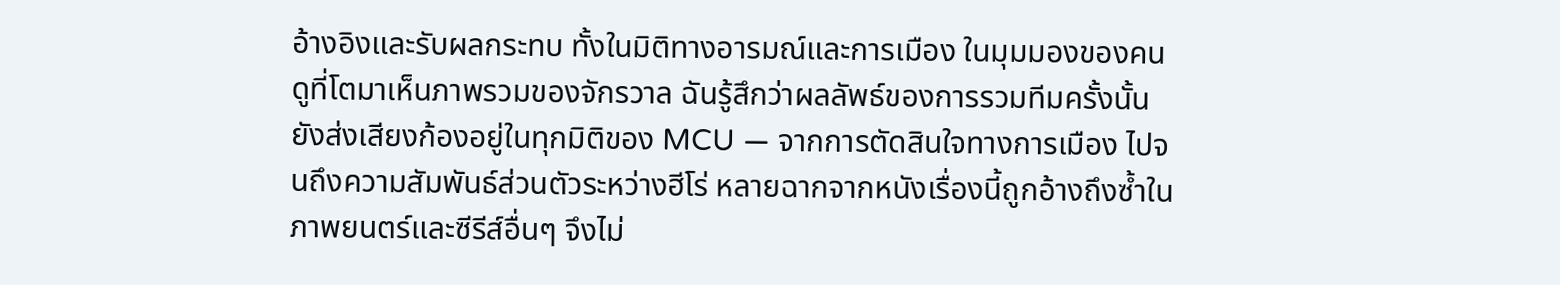อ้างอิงและรับผลกระทบ ทั้งในมิติทางอารมณ์และการเมือง ในมุมมองของคนดูที่โตมาเห็นภาพรวมของจักรวาล ฉันรู้สึกว่าผลลัพธ์ของการรวมทีมครั้งนั้นยังส่งเสียงก้องอยู่ในทุกมิติของ MCU — จากการตัดสินใจทางการเมือง ไปจนถึงความสัมพันธ์ส่วนตัวระหว่างฮีโร่ หลายฉากจากหนังเรื่องนี้ถูกอ้างถึงซ้ำในภาพยนตร์และซีรีส์อื่นๆ จึงไม่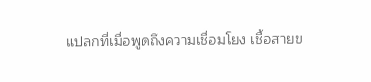แปลกที่เมื่อพูดถึงความเชื่อมโยง เชื้อสายข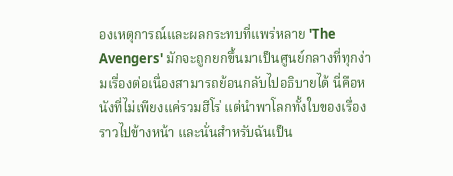องเหตุการณ์และผลกระทบที่แพร่หลาย 'The Avengers' มักจะถูกยกขึ้นมาเป็นศูนย์กลางที่ทุกง่ามเรื่องต่อเนื่องสามารถย้อนกลับไปอธิบายได้ นี่คือหนังที่ไม่เพียงแค่รวมฮีโร่ แต่นำพาโลกทั้งใบของเรื่องราวไปข้างหน้า และนั่นสำหรับฉันเป็น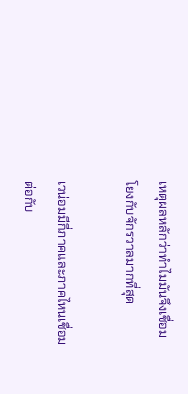เหตุผลหลักว่าทำไมมันจึงเชื่อมโยงกับจักรวาลมากที่สุด

เวน่อมมีกี่ภาคและภาคไหนเชื่อมต่อกับ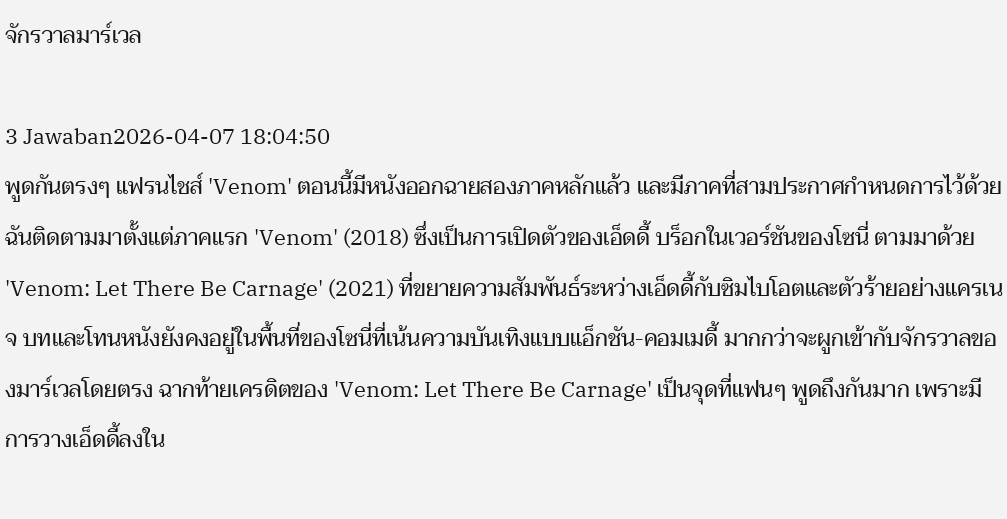จักรวาลมาร์เวล

3 Jawaban2026-04-07 18:04:50
พูดกันตรงๆ แฟรนไชส์ 'Venom' ตอนนี้มีหนังออกฉายสองภาคหลักแล้ว และมีภาคที่สามประกาศกำหนดการไว้ด้วย ฉันติดตามมาตั้งแต่ภาคแรก 'Venom' (2018) ซึ่งเป็นการเปิดตัวของเอ็ดดี้ บร็อกในเวอร์ชันของโซนี่ ตามมาด้วย 'Venom: Let There Be Carnage' (2021) ที่ขยายความสัมพันธ์ระหว่างเอ็ดดี้กับซิมไบโอตและตัวร้ายอย่างแครเนจ บทและโทนหนังยังคงอยู่ในพื้นที่ของโซนี่ที่เน้นความบันเทิงแบบแอ็กชัน-คอมเมดี้ มากกว่าจะผูกเข้ากับจักรวาลของมาร์เวลโดยตรง ฉากท้ายเครดิตของ 'Venom: Let There Be Carnage' เป็นจุดที่แฟนๆ พูดถึงกันมาก เพราะมีการวางเอ็ดดี้ลงใน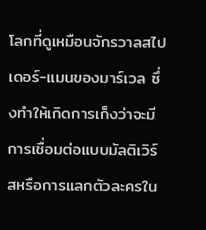โลกที่ดูเหมือนจักรวาลสไปเดอร์-แมนของมาร์เวล ซึ่งทำให้เกิดการเก็งว่าจะมีการเชื่อมต่อแบบมัลติเวิร์สหรือการแลกตัวละครใน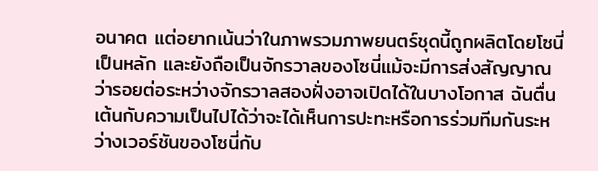อนาคต แต่อยากเน้นว่าในภาพรวมภาพยนตร์ชุดนี้ถูกผลิตโดยโซนี่เป็นหลัก และยังถือเป็นจักรวาลของโซนี่แม้จะมีการส่งสัญญาณว่ารอยต่อระหว่างจักรวาลสองฝั่งอาจเปิดได้ในบางโอกาส ฉันตื่นเต้นกับความเป็นไปได้ว่าจะได้เห็นการปะทะหรือการร่วมทีมกันระหว่างเวอร์ชันของโซนี่กับ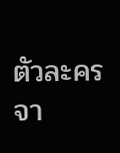ตัวละครจา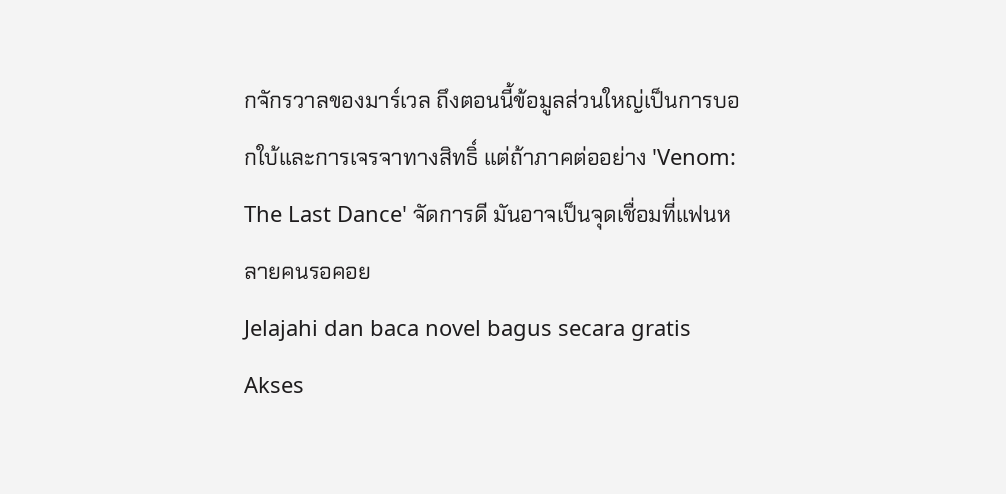กจักรวาลของมาร์เวล ถึงตอนนี้ข้อมูลส่วนใหญ่เป็นการบอกใบ้และการเจรจาทางสิทธิ์ แต่ถ้าภาคต่ออย่าง 'Venom: The Last Dance' จัดการดี มันอาจเป็นจุดเชื่อมที่แฟนหลายคนรอคอย
Jelajahi dan baca novel bagus secara gratis
Akses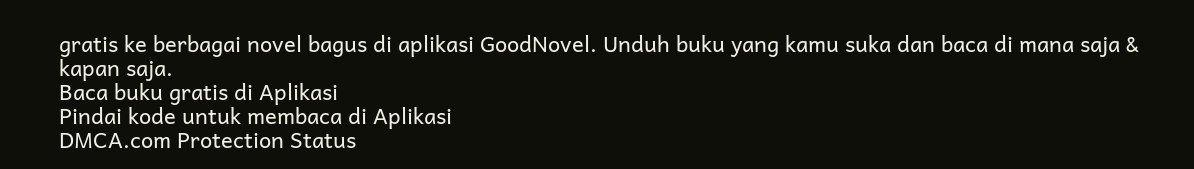gratis ke berbagai novel bagus di aplikasi GoodNovel. Unduh buku yang kamu suka dan baca di mana saja & kapan saja.
Baca buku gratis di Aplikasi
Pindai kode untuk membaca di Aplikasi
DMCA.com Protection Status